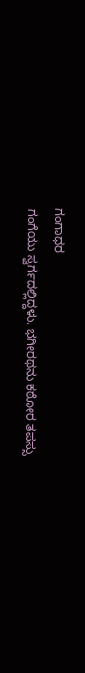ಗಂಗಾಧರ
ಗಂಗೆಯು ಸ್ವರ್ಗದಲ್ಲಿದ್ದಳು. ಭಗೀರಥನು ಕಠೋರ ತಪಸ್ಸು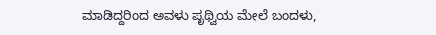ಮಾಡಿದ್ದರಿಂದ ಅವಳು ಪೃಥ್ವಿಯ ಮೇಲೆ ಬಂದಳು,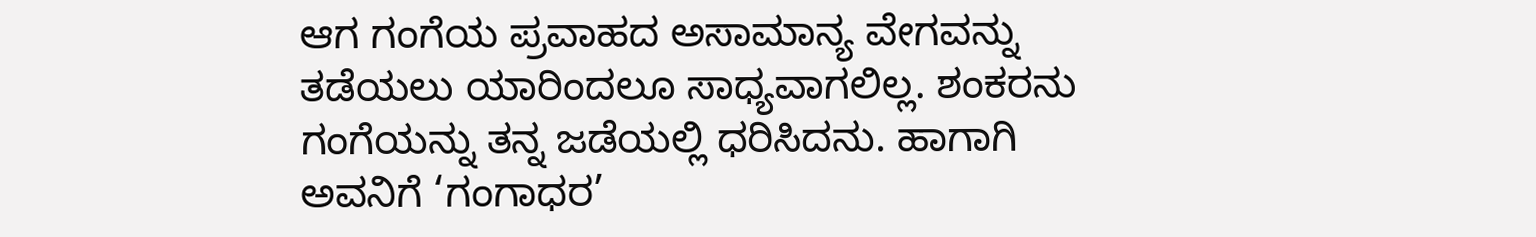ಆಗ ಗಂಗೆಯ ಪ್ರವಾಹದ ಅಸಾಮಾನ್ಯ ವೇಗವನ್ನು ತಡೆಯಲು ಯಾರಿಂದಲೂ ಸಾಧ್ಯವಾಗಲಿಲ್ಲ. ಶಂಕರನು ಗಂಗೆಯನ್ನು ತನ್ನ ಜಡೆಯಲ್ಲಿ ಧರಿಸಿದನು. ಹಾಗಾಗಿ ಅವನಿಗೆ ‘ಗಂಗಾಧರ’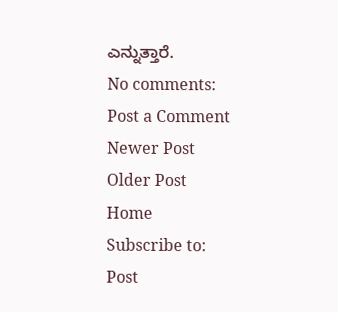ಎನ್ನುತ್ತಾರೆ.
No comments:
Post a Comment
Newer Post
Older Post
Home
Subscribe to:
Post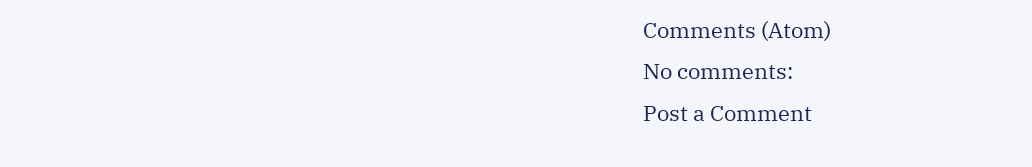Comments (Atom)
No comments:
Post a Comment